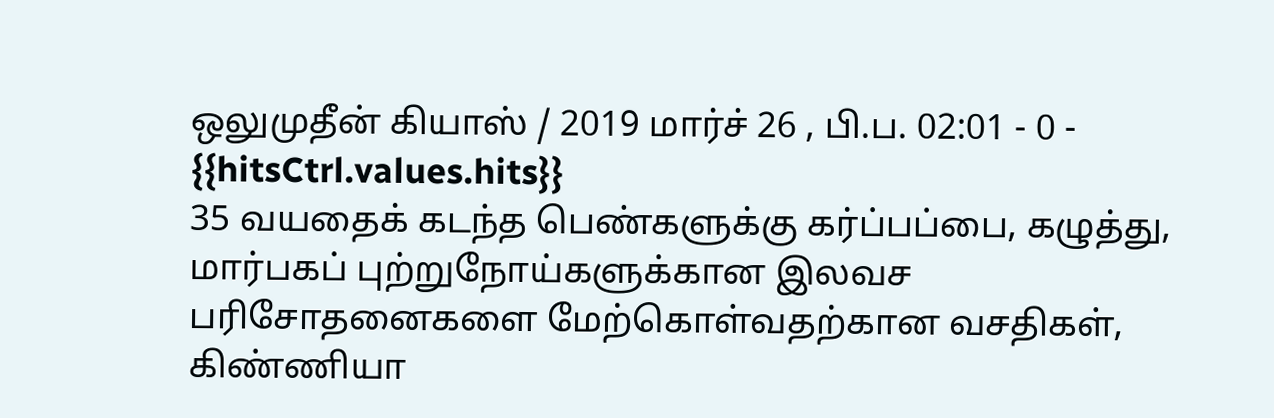ஒலுமுதீன் கியாஸ் / 2019 மார்ச் 26 , பி.ப. 02:01 - 0 - {{hitsCtrl.values.hits}}
35 வயதைக் கடந்த பெண்களுக்கு கர்ப்பப்பை, கழுத்து, மார்பகப் புற்றுநோய்களுக்கான இலவச பரிசோதனைகளை மேற்கொள்வதற்கான வசதிகள், கிண்ணியா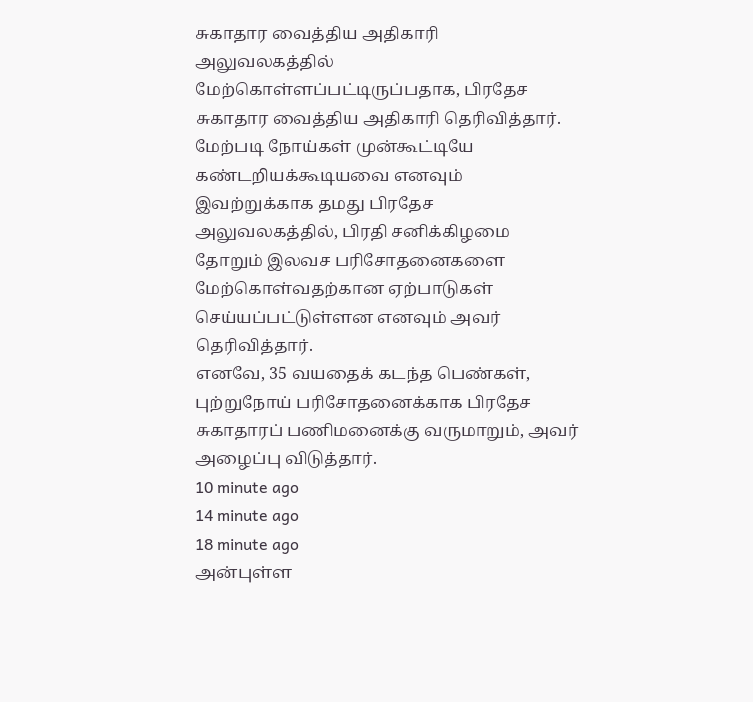சுகாதார வைத்திய அதிகாரி அலுவலகத்தில் மேற்கொள்ளப்பட்டிருப்பதாக, பிரதேச சுகாதார வைத்திய அதிகாரி தெரிவித்தார்.
மேற்படி நோய்கள் முன்கூட்டியே கண்டறியக்கூடியவை எனவும் இவற்றுக்காக தமது பிரதேச அலுவலகத்தில், பிரதி சனிக்கிழமை தோறும் இலவச பரிசோதனைகளை மேற்கொள்வதற்கான ஏற்பாடுகள் செய்யப்பட்டுள்ளன எனவும் அவர் தெரிவித்தார்.
எனவே, 35 வயதைக் கடந்த பெண்கள், புற்றுநோய் பரிசோதனைக்காக பிரதேச சுகாதாரப் பணிமனைக்கு வருமாறும், அவர் அழைப்பு விடுத்தார்.
10 minute ago
14 minute ago
18 minute ago
அன்புள்ள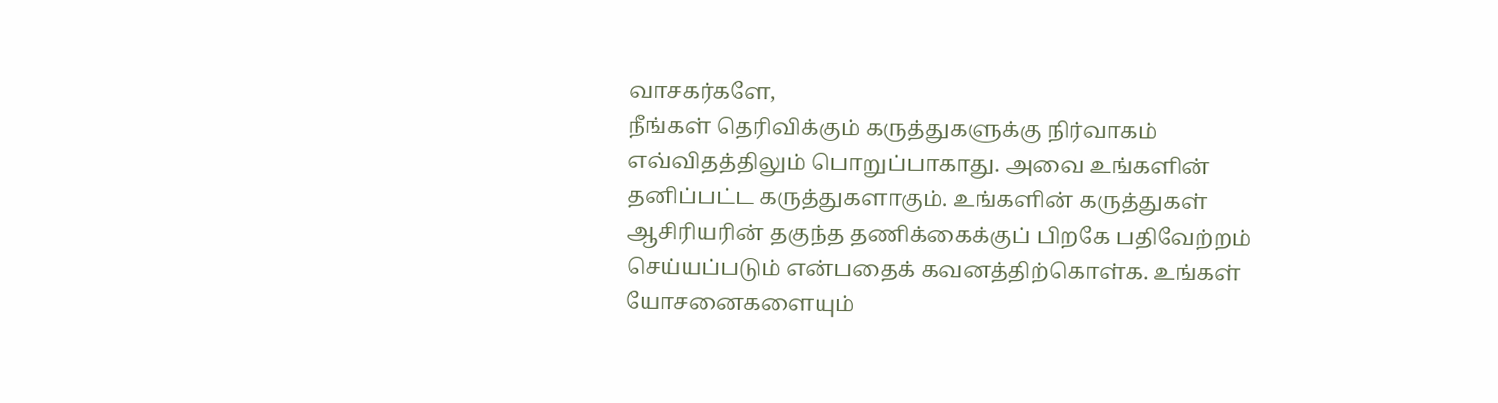வாசகர்களே,
நீங்கள் தெரிவிக்கும் கருத்துகளுக்கு நிர்வாகம் எவ்விதத்திலும் பொறுப்பாகாது. அவை உங்களின் தனிப்பட்ட கருத்துகளாகும். உங்களின் கருத்துகள் ஆசிரியரின் தகுந்த தணிக்கைக்குப் பிறகே பதிவேற்றம் செய்யப்படும் என்பதைக் கவனத்திற்கொள்க. உங்கள் யோசனைகளையும்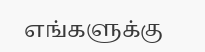எங்களுக்கு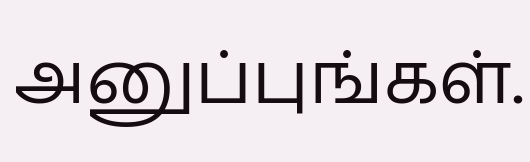அனுப்புங்கள்.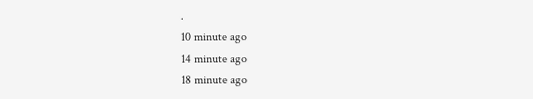.
10 minute ago
14 minute ago
18 minute ago